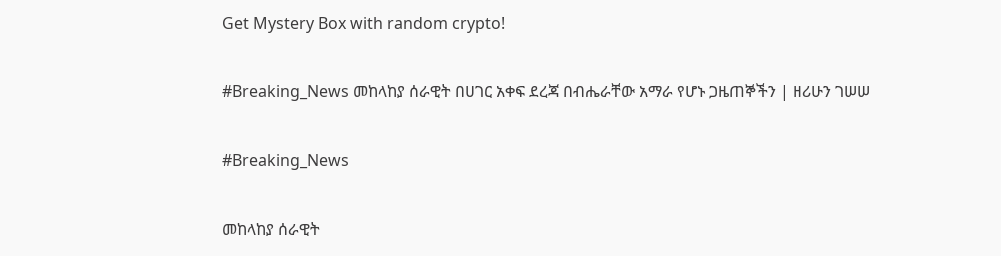Get Mystery Box with random crypto!

#Breaking_News መከላከያ ሰራዊት በሀገር አቀፍ ደረጃ በብሔራቸው አማራ የሆኑ ጋዜጠኞችን | ዘሪሁን ገሠሠ

#Breaking_News

መከላከያ ሰራዊት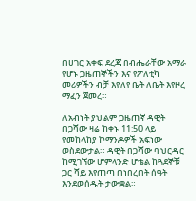በሀገር አቀፍ ደረጃ በብሔራቸው አማራ የሆኑ ጋዜጠኞችን እና የፖለቲካ መሪዎችን ብቻ እየለየ ቤት ለቤት እየዞረ ማፈን ጀመረ።

ለአብነት ያህልም ጋዜጠኛ ዳዊት በጋሻው ዛሬ ከቀኑ 11:50 ላይ የመከላከያ ኮማንዶዎች አፍነው ወስደውታል። ዳዊት በጋሻው ባህርዳር ከሚገኘው ሆምላንድ ሆቴል ከጓደኞቹ ጋር ሻይ እየጠጣ በነበረበት ሰዓት እንደወሰዱት ታውቋል።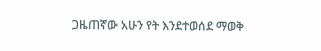ጋዜጠኛው አሁን የት እንደተወሰደ ማወቅ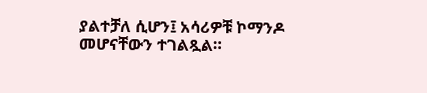ያልተቻለ ሲሆን፤ አሳሪዎቹ ኮማንዶ መሆናቸውን ተገልጿል።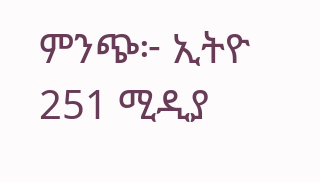ምንጭ፦ ኢትዮ 251 ሚዲያ